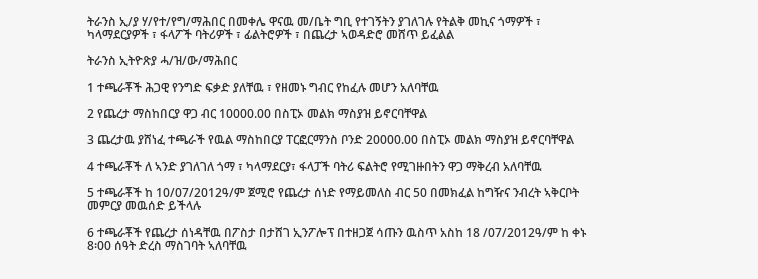ትራንስ ኢ/ያ ሃ/የተ/የግ/ማሕበር በመቀሌ ዋናዉ መ/ቤት ግቢ የተገኝትን ያገለገሉ የትልቅ መኪና ጎማዎች ፣ ካላማደርያዎች ፣ ፋላፖች ባትሪዎች ፣ ፊልትሮዎች ፣ በጨረታ ኣወዳድሮ መሸጥ ይፈልል

ትራንስ ኢትዮጽያ ሓ/ዝ/ው/ማሕበር

1 ተጫራቾች ሕጋዊ የንግድ ፍቃድ ያለቸዉ ፣ የዘመኑ ግብር የከፈሉ መሆን አለባቸዉ

2 የጨረታ ማስከበርያ ዋጋ ብር 10000.00 በስፒኦ መልክ ማስያዝ ይኖርባቸዋል

3 ጨረታዉ ያሸነፈ ተጫራች የዉል ማስከበርያ ፐርፎርማንስ ቦንድ 20000.00 በስፒኦ መልክ ማስያዝ ይኖርባቸዋል

4 ተጫራቾች ለ ኣንድ ያገለገለ ጎማ ፣ ካላማደርያ፣ ፋላፓች ባትሪ ፍልትሮ የሚገዙበትን ዋጋ ማቅረብ አለባቸዉ

5 ተጫራቾች ከ 10/07/2012ዓ/ም ጀሚሮ የጨረታ ሰነድ የማይመለስ ብር 50 በመክፈል ከግዥና ንብረት ኣቅርቦት መምርያ መዉሰድ ይችላሉ

6 ተጫራቾች የጨረታ ሰነዳቸዉ በፖስታ በታሸገ ኢንፖሎፕ በተዘጋጀ ሳጡን ዉስጥ አስከ 18 /07/2012ዓ/ም ከ ቀኑ 8፡00 ሰዓት ድረስ ማስገባት ኣለባቸዉ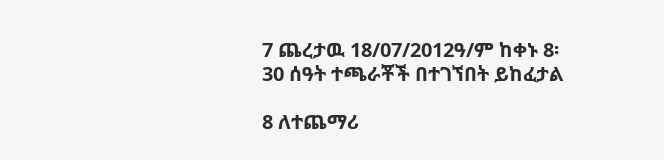7 ጨረታዉ 18/07/2012ዓ/ም ከቀኑ 8፡30 ሰዓት ተጫራቾች በተገኘበት ይከፈታል

8 ለተጨማሪ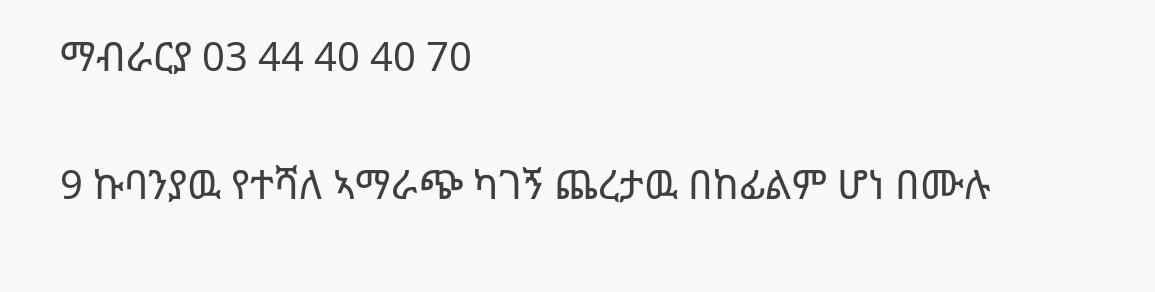ማብራርያ 03 44 40 40 70

9 ኩባንያዉ የተሻለ ኣማራጭ ካገኝ ጨረታዉ በከፊልም ሆነ በሙሉ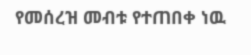የመሰረዝ መብቱ የተጠበቀ ነዉ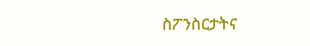ስፖንስርታትና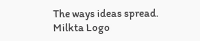The ways ideas spread.
Milkta Logo